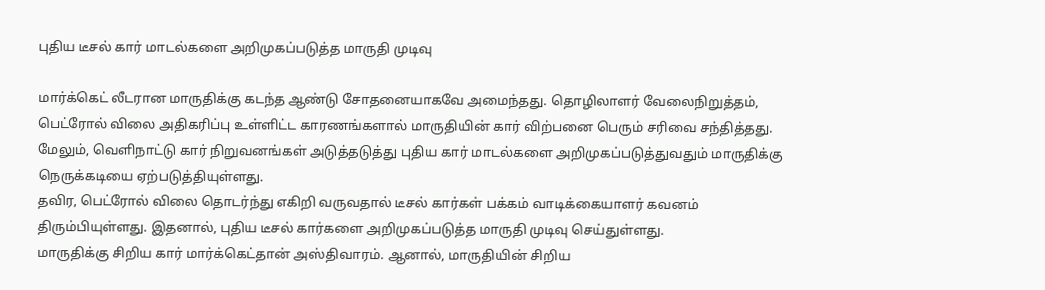புதிய டீசல் கார் மாடல்களை அறிமுகப்படுத்த மாருதி முடிவு

மார்க்கெட் லீடரான மாருதிக்கு கடந்த ஆண்டு சோதனையாகவே அமைந்தது. தொழிலாளர் வேலைநிறுத்தம், பெட்ரோல் விலை அதிகரிப்பு உள்ளிட்ட காரணங்களால் மாருதியின் கார் விற்பனை பெரும் சரிவை சந்தித்தது.
மேலும், வெளிநாட்டு கார் நிறுவனங்கள் அடுத்தடுத்து புதிய கார் மாடல்களை அறிமுகப்படுத்துவதும் மாருதிக்கு நெருக்கடியை ஏற்படுத்தியுள்ளது.
தவிர, பெட்ரோல் விலை தொடர்ந்து எகிறி வருவதால் டீசல் கார்கள் பக்கம் வாடிக்கையாளர் கவனம் திரும்பியுள்ளது. இதனால், புதிய டீசல் கார்களை அறிமுகப்படுத்த மாருதி முடிவு செய்துள்ளது.
மாருதிக்கு சிறிய கார் மார்க்கெட்தான் அஸ்திவாரம். ஆனால், மாருதியின் சிறிய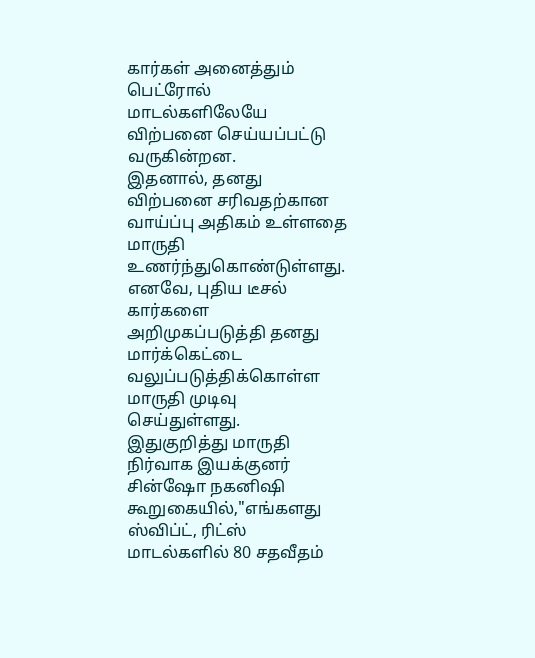கார்கள் அனைத்தும் பெட்ரோல் மாடல்களிலேயே விற்பனை செய்யப்பட்டு வருகின்றன.
இதனால், தனது விற்பனை சரிவதற்கான வாய்ப்பு அதிகம் உள்ளதை மாருதி உணர்ந்துகொண்டுள்ளது. எனவே, புதிய டீசல் கார்களை அறிமுகப்படுத்தி தனது மார்க்கெட்டை வலுப்படுத்திக்கொள்ள மாருதி முடிவு செய்துள்ளது.
இதுகுறித்து மாருதி நிர்வாக இயக்குனர் சின்ஷோ நகனிஷி கூறுகையில்,"எங்களது ஸ்விப்ட், ரிட்ஸ் மாடல்களில் 80 சதவீதம்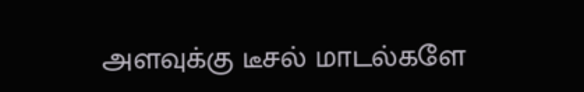அளவுக்கு டீசல் மாடல்களே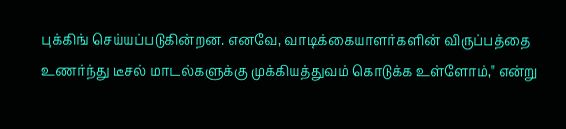புக்கிங் செய்யப்படுகின்றன. எனவே, வாடிக்கையாளர்களின் விருப்பத்தை உணர்ந்து டீசல் மாடல்களுக்கு முக்கியத்துவம் கொடுக்க உள்ளோம்," என்று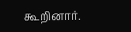கூறினார்.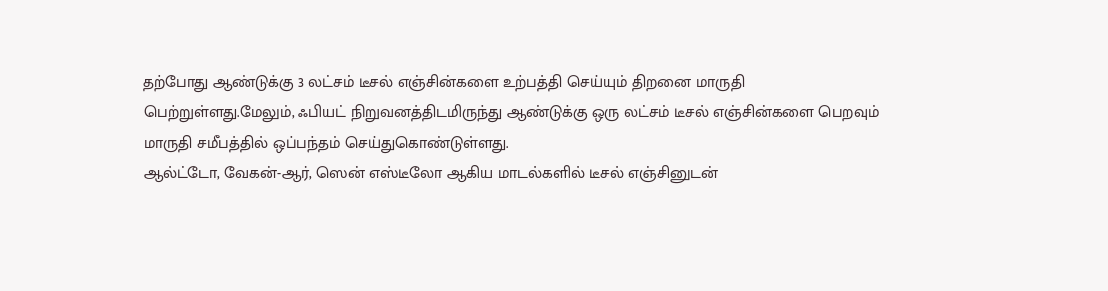தற்போது ஆண்டுக்கு 3 லட்சம் டீசல் எஞ்சின்களை உற்பத்தி செய்யும் திறனை மாருதி பெற்றுள்ளது.மேலும், ஃபியட் நிறுவனத்திடமிருந்து ஆண்டுக்கு ஒரு லட்சம் டீசல் எஞ்சின்களை பெறவும் மாருதி சமீபத்தில் ஒப்பந்தம் செய்துகொண்டுள்ளது.
ஆல்ட்டோ, வேகன்-ஆர், ஸென் எஸ்டீலோ ஆகிய மாடல்களில் டீசல் எஞ்சினுடன்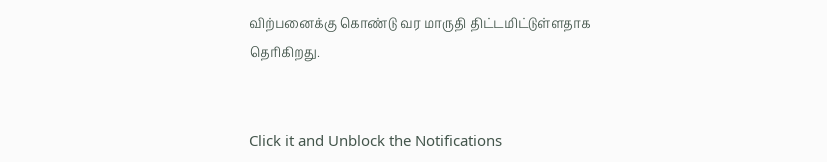விற்பனைக்கு கொண்டு வர மாருதி திட்டமிட்டுள்ளதாக தெரிகிறது.


Click it and Unblock the Notifications